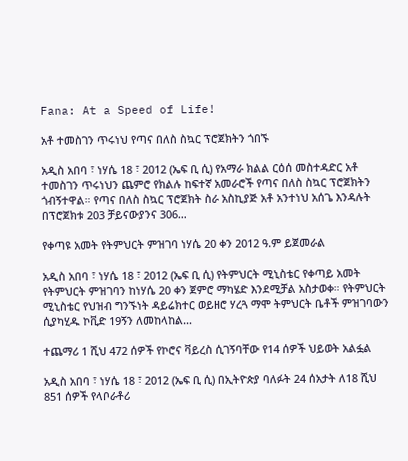Fana: At a Speed of Life!

አቶ ተመስገን ጥሩነህ የጣና በለስ ስኳር ፕሮጀክትን ጎበኙ

አዲስ አበባ ፣ ነሃሴ 18 ፣ 2012 (ኤፍ ቢ ሲ) የአማራ ክልል ርዕሰ መስተዳድር አቶ ተመስገን ጥሩነህን ጨምሮ የክልሉ ከፍተኛ አመራሮች የጣና በለስ ስኳር ፕሮጀክትን ጎብኝተዋል። የጣና በለስ ስኳር ፕሮጀክት ስራ አስኪያጅ አቶ አንተነህ አሰጌ እንዳሉት በፕሮጀክቱ 203 ቻይናውያንና 306…

የቀጣዩ አመት የትምህርት ምዝገባ ነሃሴ 20 ቀን 2012 ዓ.ም ይጀመራል

አዲስ አበባ ፣ ነሃሴ 18 ፣ 2012 (ኤፍ ቢ ሲ) የትምህርት ሚኒስቴር የቀጣይ አመት የትምህርት ምዝገባን ከነሃሴ 20 ቀን ጀምሮ ማካሄድ እንደሚቻል አስታወቀ። የትምህርት ሚኒስቴር የህዝብ ግንኙነት ዳይሬክተር ወይዘሮ ሃረጓ ማሞ ትምህርት ቤቶች ምዝገባውን ሲያካሂዱ ኮቪድ 19ኝን ለመከላከል…

ተጨማሪ 1 ሺህ 472 ሰዎች የኮሮና ቫይረስ ሲገኝባቸው የ14 ሰዎች ህይወት አልፏል

አዲስ አበባ ፣ ነሃሴ 18 ፣ 2012 (ኤፍ ቢ ሲ) በኢትዮጵያ ባለፉት 24 ሰአታት ለ18 ሺህ 851 ሰዎች የላቦራቶሪ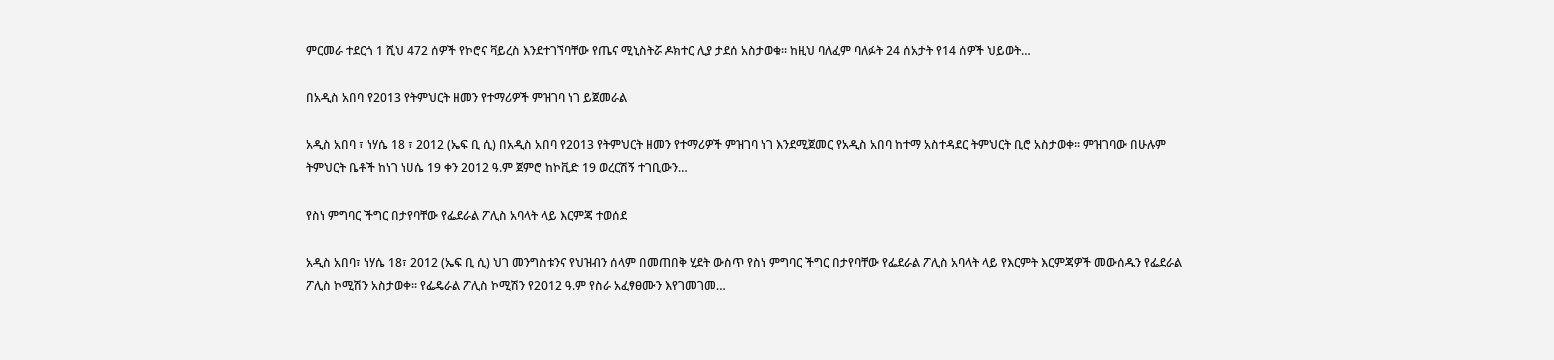ምርመራ ተደርጎ 1 ሺህ 472 ሰዎች የኮሮና ቫይረስ እንደተገኘባቸው የጤና ሚኒስትሯ ዶክተር ሊያ ታደሰ አስታወቁ፡፡ ከዚህ ባለፈም ባለፉት 24 ሰአታት የ14 ሰዎች ህይወት…

በአዲስ አበባ የ2013 የትምህርት ዘመን የተማሪዎች ምዝገባ ነገ ይጀመራል

አዲስ አበባ ፣ ነሃሴ 18 ፣ 2012 (ኤፍ ቢ ሲ) በአዲስ አበባ የ2013 የትምህርት ዘመን የተማሪዎች ምዝገባ ነገ እንደሚጀመር የአዲስ አበባ ከተማ አስተዳደር ትምህርት ቢሮ አስታወቀ፡፡ ምዝገባው በሁሉም ትምህርት ቤቶች ከነገ ነሀሴ 19 ቀን 2012 ዓ.ም ጀምሮ ከኮቪድ 19 ወረርሽኝ ተገቢውን…

የስነ ምግባር ችግር በታየባቸው የፌደራል ፖሊስ አባላት ላይ እርምጃ ተወሰደ

አዲስ አበባ፣ ነሃሴ 18፣ 2012 (ኤፍ ቢ ሲ) ህገ መንግስቱንና የህዝብን ሰላም በመጠበቅ ሂደት ውስጥ የስነ ምግባር ችግር በታየባቸው የፌደራል ፖሊስ አባላት ላይ የእርምት እርምጃዎች መውሰዱን የፌደራል ፖሊስ ኮሚሽን አስታወቀ። የፌዴራል ፖሊስ ኮሚሽን የ2012 ዓ.ም የስራ አፈፃፀሙን እየገመገመ…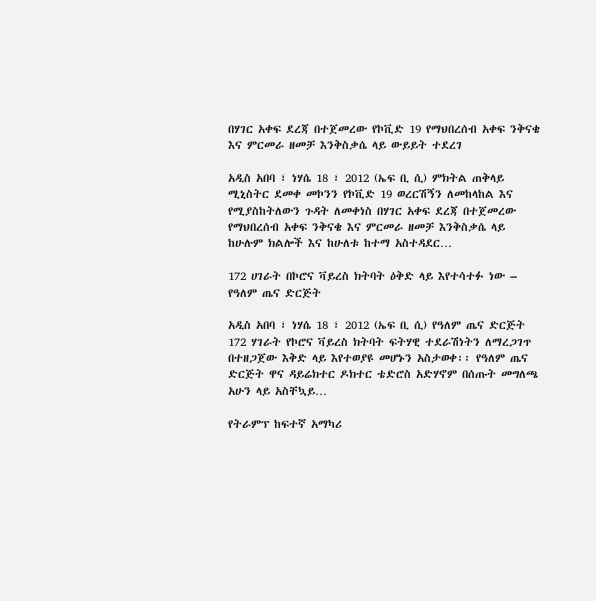በሃገር አቀፍ ደረጃ በተጀመረው የኮቪድ 19 የማህበረሰብ አቀፍ ንቅናቄ እና ምርመራ ዘመቻ እንቅስቃሴ ላይ ውይይት ተደረገ

አዲስ አበባ ፣ ነሃሴ 18 ፣ 2012 (ኤፍ ቢ ሲ) ምክትል ጠቅላይ ሚኒስትር ደመቀ መኮንን የኮቪድ 19 ወረርሽኝን ለመከላከል እና የሚያስከትለውን ጉዳት ለመቀነስ በሃገር አቀፍ ደረጃ በተጀመረው የማህበረሰብ አቀፍ ንቅናቄ እና ምርመራ ዘመቻ እንቅስቃሴ ላይ ከሁሉም ክልሎች እና ከሁለቱ ከተማ አስተዳደር…

172 ሀገራት በኮሮና ቫይረስ ክትባት ዕቅድ ላይ እየተሳተፉ ነው – የዓለም ጤና ድርጅት

አዲስ አበባ ፣ ነሃሴ 18 ፣ 2012 (ኤፍ ቢ ሲ) የዓለም ጤና ድርጅት 172 ሃገራት የኮሮና ቫይረስ ክትባት ፍትሃዊ ተደራሽነትን ለማረጋገጥ በተዘጋጀው እቅድ ላይ እየተወያዩ መሆኑን አስታወቀ፡፡ የዓለም ጤና ድርጅት ዋና ዳይሬክተር ዶክተር ቴድሮስ አድሃኖም በሰጡት መግለጫ አሁን ላይ አስቸኳይ…

የትራምፕ ከፍተኛ አማካሪ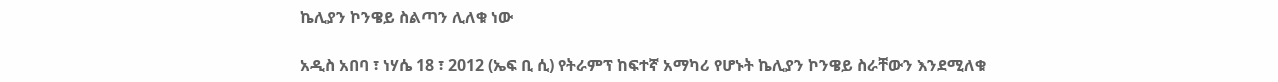ኬሊያን ኮንዌይ ስልጣን ሊለቁ ነው

አዲስ አበባ ፣ ነሃሴ 18 ፣ 2012 (ኤፍ ቢ ሲ) የትራምፕ ከፍተኛ አማካሪ የሆኑት ኬሊያን ኮንዌይ ስራቸውን እንደሚለቁ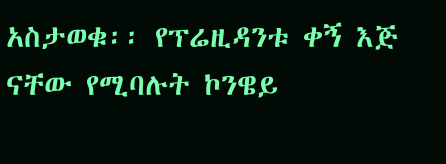አስታወቁ፡፡ የፕሬዚዳንቱ ቀኝ እጅ ናቸው የሚባሉት ኮንዌይ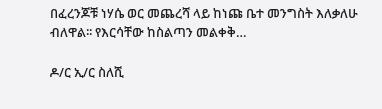በፈረንጆቹ ነሃሴ ወር መጨረሻ ላይ ከነጩ ቤተ መንግስት እለቃለሁ ብለዋል፡፡ የእርሳቸው ከስልጣን መልቀቅ…

ዶ/ር ኢ/ር ስለሺ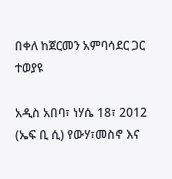በቀለ ከጀርመን አምባሳደር ጋር ተወያዩ

አዲስ አበባ፣ ነሃሴ 18፣ 2012 (ኤፍ ቢ ሲ) የውሃ፣መስኖ እና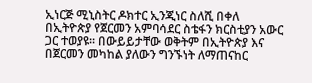ኢነርጅ ሚኒስትር ዶክተር ኢንጂነር ስለሺ በቀለ በኢትዮጵያ የጀርመን አምባሳደር ስቴፋን ክርስቲያን አውር ጋር ተወያዩ፡፡ በውይይታቸው ወቅትም በኢትዮጵያ እና በጀርመን መካከል ያለውን ግንኙነት ለማጠናከር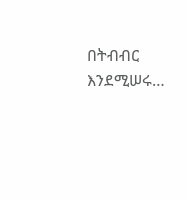በትብብር እንደሚሠሩ…